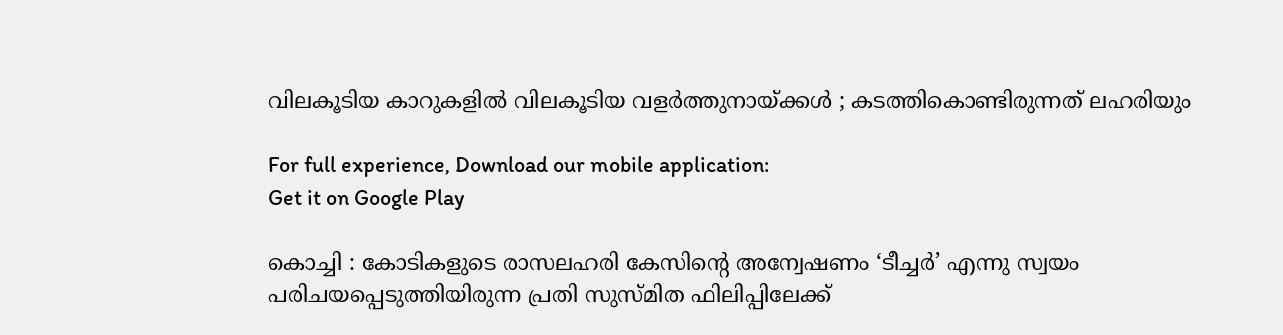വിലകൂടിയ കാറുകളിൽ വിലകൂടിയ വളർത്തുനായ്ക്കൾ ; കടത്തികൊണ്ടിരുന്നത് ലഹരിയും

For full experience, Download our mobile application:
Get it on Google Play

കൊച്ചി : കോടികളുടെ രാസലഹരി കേസിന്റെ അന്വേഷണം ‘ടീച്ചർ’ എന്നു സ്വയം പരിചയപ്പെടുത്തിയിരുന്ന പ്രതി സുസ്മിത ഫിലിപ്പിലേക്ക്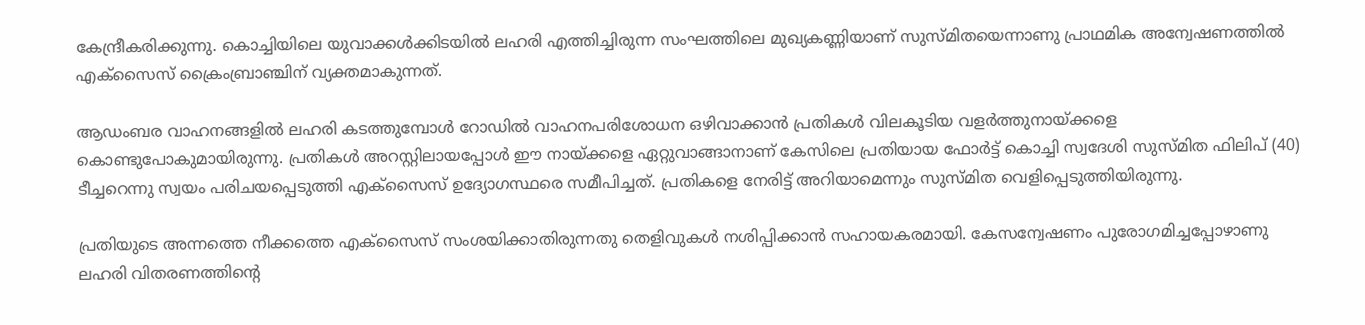കേന്ദ്രീകരിക്കുന്നു. കൊച്ചിയിലെ യുവാക്കൾക്കിടയിൽ ലഹരി എത്തിച്ചിരുന്ന സംഘത്തിലെ മുഖ്യകണ്ണിയാണ് സുസ്മിതയെന്നാണു പ്രാഥമിക അന്വേഷണത്തിൽ എക്സൈസ് ക്രൈംബ്രാഞ്ചിന് വ്യക്തമാകുന്നത്.

ആഡംബര വാഹനങ്ങളിൽ ലഹരി കടത്തുമ്പോൾ റോഡിൽ വാഹനപരിശോധന ഒഴിവാക്കാൻ പ്രതികൾ വിലകൂടിയ വളർത്തുനായ്ക്കളെ കൊണ്ടുപോകുമായിരുന്നു. പ്രതികൾ അറസ്റ്റിലായപ്പോൾ ഈ നായ്ക്കളെ ഏറ്റുവാങ്ങാനാണ്‌ കേസിലെ പ്രതിയായ ഫോർട്ട് കൊച്ചി സ്വദേശി സുസ്മിത ഫിലിപ് (40) ടീച്ചറെന്നു സ്വയം പരിചയപ്പെടുത്തി എക്സൈസ് ഉദ്യോഗസ്ഥരെ സമീപിച്ചത്. പ്രതികളെ നേരിട്ട് അറിയാമെന്നും സുസ്മിത വെളിപ്പെടുത്തിയിരുന്നു.

പ്രതിയുടെ അന്നത്തെ നീക്കത്തെ എക്സൈസ് സംശയിക്കാതിരുന്നതു തെളിവുകൾ നശിപ്പിക്കാൻ സഹായകരമായി. കേസന്വേഷണം പുരോഗമിച്ചപ്പോഴാണു ലഹരി വിതരണത്തിന്റെ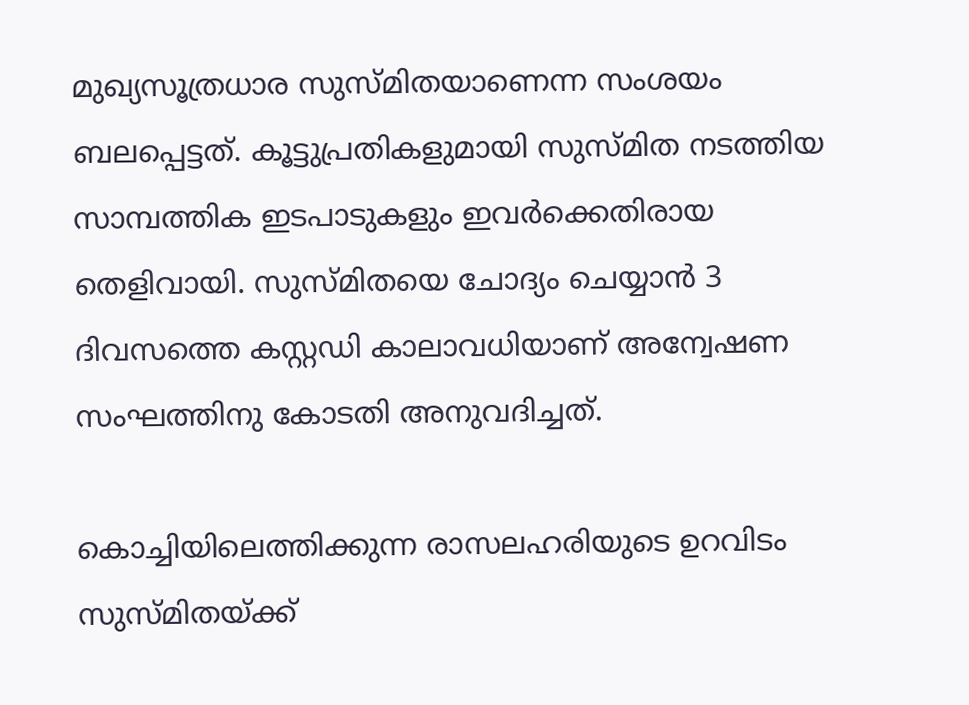മുഖ്യസൂത്രധാര സുസ്മിതയാണെന്ന സംശയം ബലപ്പെട്ടത്. കൂട്ടുപ്രതികളുമായി സുസ്മിത നടത്തിയ സാമ്പത്തിക ഇടപാടുകളും ഇവർക്കെതിരായ തെളിവായി. സുസ്മിതയെ ചോദ്യം ചെയ്യാൻ 3 ദിവസത്തെ കസ്റ്റഡി കാലാവധിയാണ് അന്വേഷണ സംഘത്തിനു കോടതി അനുവദിച്ചത്.

കൊച്ചിയിലെത്തിക്കുന്ന രാസലഹരിയുടെ ഉറവിടം സുസ്മിതയ്ക്ക്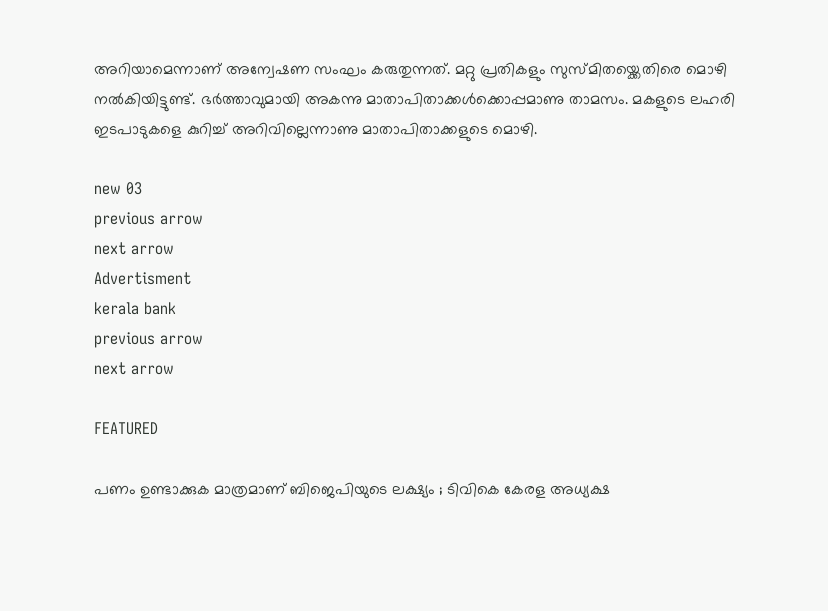അറിയാമെന്നാണ് അന്വേഷണ സംഘം കരുതുന്നത്. മറ്റു പ്രതികളും സുസ്മിതയ്ക്കെതിരെ മൊഴി നൽകിയിട്ടുണ്ട്. ഭർത്താവുമായി അകന്നു മാതാപിതാക്കൾക്കൊപ്പമാണു താമസം. മകളുടെ ലഹരി ഇടപാടുകളെ കുറിച്ച് അറിവില്ലെന്നാണു മാതാപിതാക്കളുടെ മൊഴി.

new 03
previous arrow
next arrow
Advertisment
kerala bank
previous arrow
next arrow

FEATURED

പണം ഉണ്ടാക്കുക മാത്രമാണ് ബിജെപിയുടെ ലക്ഷ്യം ; ടിവികെ കേരള അധ്യക്ഷ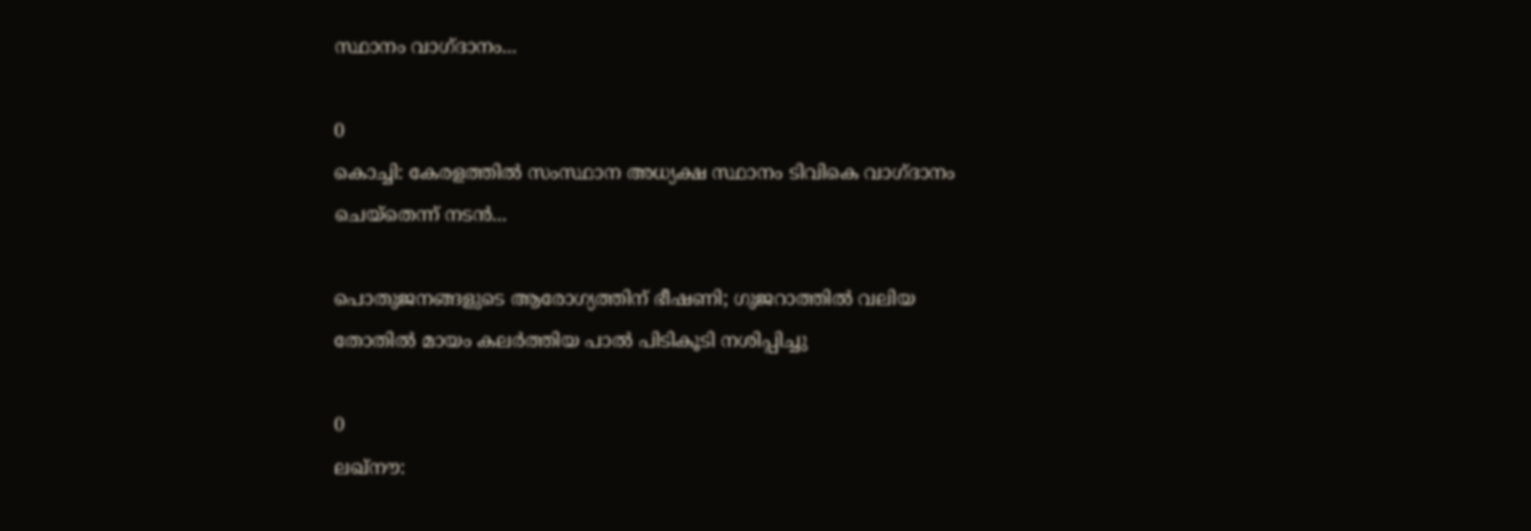സ്ഥാനം വാഗ്ദാനം...

0
കൊച്ചി: കേരളത്തിൽ സംസ്ഥാന അധ്യക്ഷ സ്ഥാനം ടിവികെ വാഗ്ദാനം ചെയ്തെന്ന് നടൻ...

പൊതുജനങ്ങളുടെ ആരോഗ്യത്തിന് ഭീഷണി; ഗുജറാത്തിൽ വലിയ തോതിൽ മായം കലർത്തിയ പാൽ പിടികൂടി നശിപ്പിച്ചു

0
ലഖ്‌നൗ: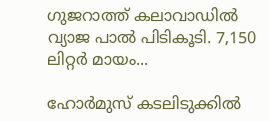ഗുജറാത്ത് കലാവാഡില്‍ വ്യാജ പാല്‍ പിടികൂടി. 7,150 ലിറ്റര്‍ മായം...

ഹോർമുസ് കടലിടുക്കിൽ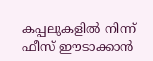കപ്പലുകളിൽ നിന്ന് ഫീസ് ഈടാക്കാൻ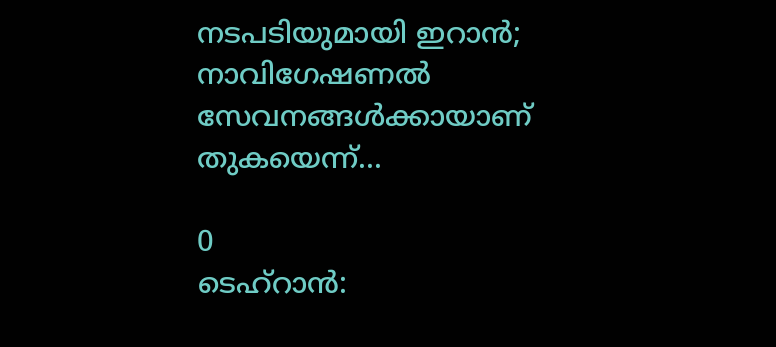നടപടിയുമായി ഇറാൻ; നാവിഗേഷണൽ സേവനങ്ങൾക്കായാണ് തുകയെന്ന്...

0
ടെഹ്റാൻ: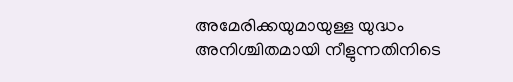അമേരിക്കയുമായുള്ള യുദ്ധം അനിശ്ചിതമായി നീളുന്നതിനിടെ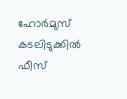ഹോർമുസ് കടലിടുക്കിൽ ഫീസ്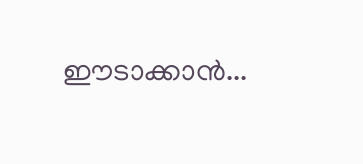ഈടാക്കാൻ...